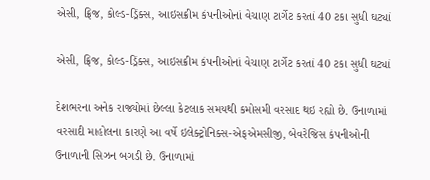એસી, ફ્રિજ, કોલ્ડ-ડ્રિંક્સ, આઇસક્રીમ કંપનીઓનાં વેચાણ ટાર્ગેટ કરતાં 40 ટકા સુધી ઘટ્યાં

એસી, ફ્રિજ, કોલ્ડ-ડ્રિંક્સ, આઇસક્રીમ કંપનીઓનાં વેચાણ ટાર્ગેટ કરતાં 40 ટકા સુધી ઘટ્યાં

દેશભરના અનેક રાજ્યોમાં છેલ્લા કેટલાક સમયથી કમોસમી વરસાદ થઇ રહ્યો છે. ઉનાળામાં વરસાદી માહોલના કારણે આ વર્ષે ઇલેક્ટ્રોનિક્સ-એફએમસીજી, બેવરેજિસ કંપનીઓની ઉનાળાની સિઝન બગડી છે. ઉનાળામાં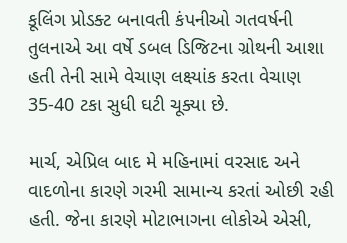કૂલિંગ પ્રોડક્ટ બનાવતી કંપનીઓ ગતવર્ષની તુલનાએ આ વર્ષે ડબલ ડિજિટના ગ્રોથની આશા હતી તેની સામે વેચાણ લક્ષ્યાંક કરતા વેચાણ 35-40 ટકા સુધી ઘટી ચૂક્યા છે.

માર્ચ, એપ્રિલ બાદ મે મહિનામાં વરસાદ અને વાદળોના કારણે ગરમી સામાન્ય કરતાં ઓછી રહી હતી. જેના કારણે મોટાભાગના લોકોએ એસી,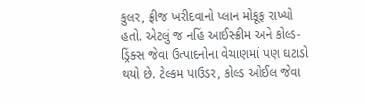કુલર, ફ્રીજ ખરીદવાનો પ્લાન મોકૂફ રાખ્યો હતો. એટલું જ નહિં આઈસ્ક્રીમ અને કોલ્ડ-ડ્રિંક્સ જેવા ઉત્પાદનોના વેચાણમાં પણ ઘટાડો થયો છે. ટેલ્કમ પાઉડર, કોલ્ડ ઓઈલ જેવા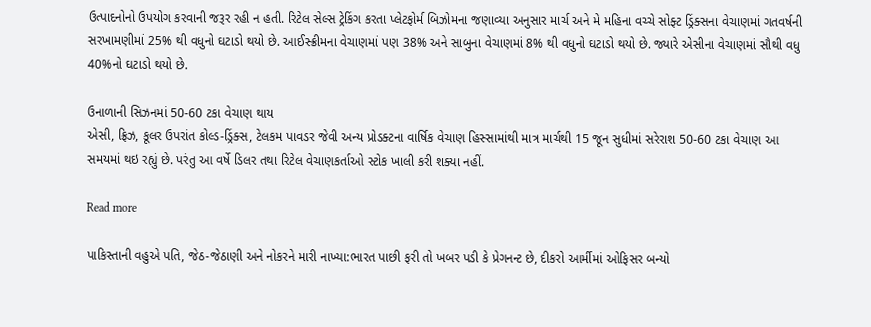ઉત્પાદનોનો ઉપયોગ કરવાની જરૂર રહી ન હતી. રિટેલ સેલ્સ ટ્રેકિંગ કરતા પ્લેટફોર્મ બિઝોમના જણાવ્યા અનુસાર માર્ચ અને મે મહિના વચ્ચે સોફ્ટ ડ્રિંક્સના વેચાણમાં ગતવર્ષની સરખામણીમાં 25% થી વધુનો ઘટાડો થયો છે. આઈસ્ક્રીમના વેચાણમાં પણ 38% અને સાબુના વેચાણમાં 8% થી વધુનો ઘટાડો થયો છે. જ્યારે એસીના વેચાણમાં સૌથી વધુ 40%નો ઘટાડો થયો છે.

ઉનાળાની સિઝનમાં 50-60 ટકા વેચાણ થાય
એસી, ફ્રિઝ, કૂલર ઉપરાંત કોલ્ડ-ડ્રિંક્સ, ટેલકમ પાવડર જેવી અન્ય પ્રોડક્ટના વાર્ષિક વેચાણ હિસ્સામાંથી માત્ર માર્ચથી 15 જૂન સુધીમાં સરેરાશ 50-60 ટકા વેચાણ આ સમયમાં થઇ રહ્યું છે. પરંતુ આ વર્ષે ડિલર તથા રિટેલ વેચાણકર્તાઓ સ્ટોક ખાલી કરી શક્યા નહીં.

Read more

પાકિસ્તાની વહુએ પતિ, જેઠ-જેઠાણી અને નોકરને મારી નાખ્યા:ભારત પાછી ફરી તો ખબર પડી કે પ્રેગનન્ટ છે, દીકરો આર્મીમાં ઓફિસર બન્યો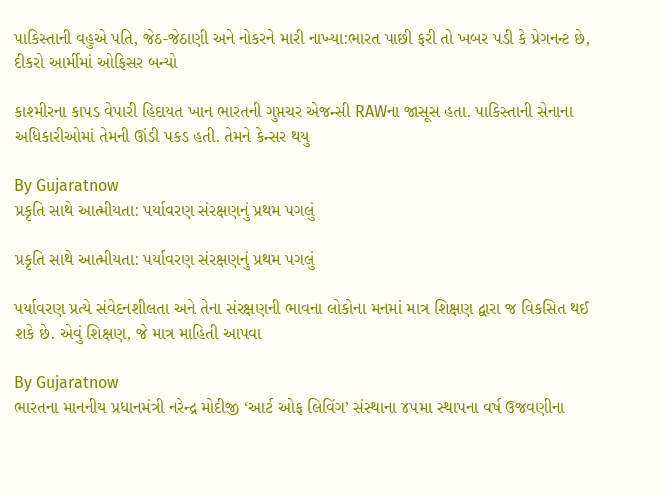પાકિસ્તાની વહુએ પતિ, જેઠ-જેઠાણી અને નોકરને મારી નાખ્યા:ભારત પાછી ફરી તો ખબર પડી કે પ્રેગનન્ટ છે, દીકરો આર્મીમાં ઓફિસર બન્યો

કાશ્મીરના કાપડ વેપારી હિદાયત ખાન ભારતની ગુપ્તચર એજન્સી RAWના જાસૂસ હતા. પાકિસ્તાની સેનાના અધિકારીઓમાં તેમની ઊંડી પકડ હતી. તેમને કેન્સર થયુ

By Gujaratnow
પ્રકૃતિ સાથે આત્મીયતા: પર્યાવરણ સંરક્ષણનું પ્રથમ પગલું

પ્રકૃતિ સાથે આત્મીયતા: પર્યાવરણ સંરક્ષણનું પ્રથમ પગલું

પર્યાવરણ પ્રત્યે સંવેદનશીલતા અને તેના સંરક્ષણની ભાવના લોકોના મનમાં માત્ર શિક્ષણ દ્વારા જ વિકસિત થઈ શકે છે. એવું શિક્ષણ, જે માત્ર માહિતી આપવા

By Gujaratnow
ભારતના માનનીય પ્રધાનમંત્રી નરેન્દ્ર મોદીજી ‘આર્ટ ઓફ લિવિંગ’ સંસ્થાના ૪૫મા સ્થાપના વર્ષ ઉજવણીના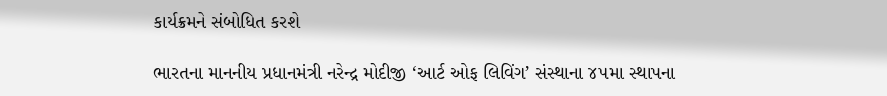કાર્યક્રમને સંબોધિત કરશે

ભારતના માનનીય પ્રધાનમંત્રી નરેન્દ્ર મોદીજી ‘આર્ટ ઓફ લિવિંગ’ સંસ્થાના ૪૫મા સ્થાપના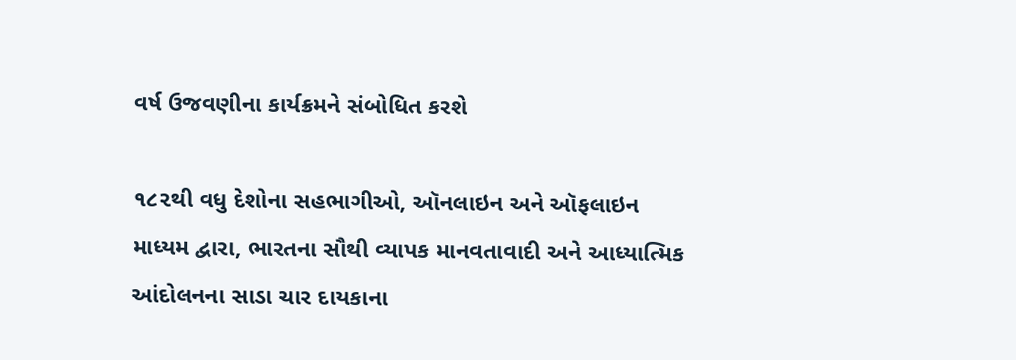વર્ષ ઉજવણીના કાર્યક્રમને સંબોધિત કરશે

૧૮૨થી વધુ દેશોના સહભાગીઓ, ઑનલાઇન અને ઑફલાઇન માધ્યમ દ્વારા, ભારતના સૌથી વ્યાપક માનવતાવાદી અને આધ્યાત્મિક આંદોલનના સાડા ચાર દાયકાના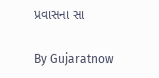પ્રવાસના સા

By Gujaratnow